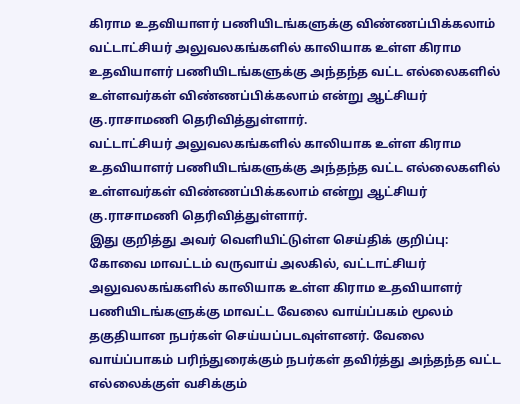கிராம உதவியாளர் பணியிடங்களுக்கு விண்ணப்பிக்கலாம்
வட்டாட்சியர் அலுவலகங்களில் காலியாக உள்ள கிராம உதவியாளர் பணியிடங்களுக்கு அந்தந்த வட்ட எல்லைகளில் உள்ளவர்கள் விண்ணப்பிக்கலாம் என்று ஆட்சியர் கு.ராசாமணி தெரிவித்துள்ளார்.
வட்டாட்சியர் அலுவலகங்களில் காலியாக உள்ள கிராம உதவியாளர் பணியிடங்களுக்கு அந்தந்த வட்ட எல்லைகளில் உள்ளவர்கள் விண்ணப்பிக்கலாம் என்று ஆட்சியர் கு.ராசாமணி தெரிவித்துள்ளார்.
இது குறித்து அவர் வெளியிட்டுள்ள செய்திக் குறிப்பு:
கோவை மாவட்டம் வருவாய் அலகில், வட்டாட்சியர் அலுவலகங்களில் காலியாக உள்ள கிராம உதவியாளர் பணியிடங்களுக்கு மாவட்ட வேலை வாய்ப்பகம் மூலம் தகுதியான நபர்கள் செய்யப்படவுள்ளனர். வேலை வாய்ப்பாகம் பரிந்துரைக்கும் நபர்கள் தவிர்த்து அந்தந்த வட்ட எல்லைக்குள் வசிக்கும்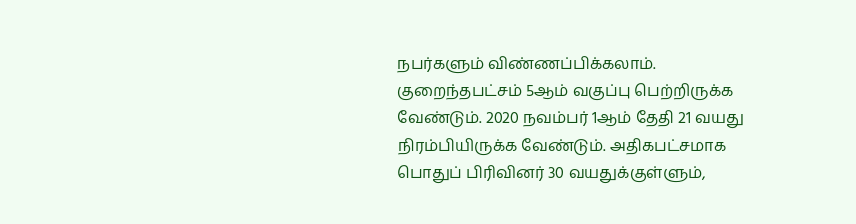நபர்களும் விண்ணப்பிக்கலாம்.
குறைந்தபட்சம் 5ஆம் வகுப்பு பெற்றிருக்க வேண்டும். 2020 நவம்பர் 1ஆம் தேதி 21 வயது நிரம்பியிருக்க வேண்டும். அதிகபட்சமாக பொதுப் பிரிவினர் 30 வயதுக்குள்ளும்,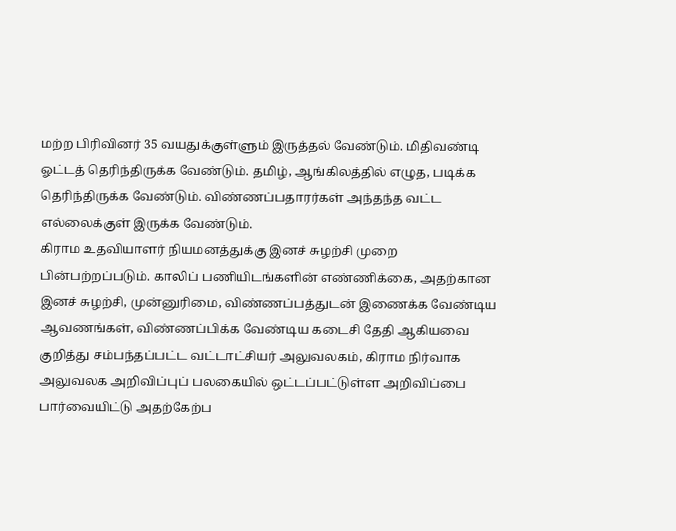மற்ற பிரிவினர் 35 வயதுக்குள்ளும் இருத்தல் வேண்டும். மிதிவண்டி ஓட்டத் தெரிந்திருக்க வேண்டும். தமிழ், ஆங்கிலத்தில் எழுத, படிக்க தெரிந்திருக்க வேண்டும். விண்ணப்பதாரர்கள் அந்தந்த வட்ட எல்லைக்குள் இருக்க வேண்டும்.
கிராம உதவியாளர் நியமனத்துக்கு இனச் சுழற்சி முறை பின்பற்றப்படும். காலிப் பணியிடங்களின் எண்ணிக்கை, அதற்கான இனச் சுழற்சி, முன்னுரிமை, விண்ணப்பத்துடன் இணைக்க வேண்டிய ஆவணங்கள், விண்ணப்பிக்க வேண்டிய கடைசி தேதி ஆகியவை குறித்து சம்பந்தப்பட்ட வட்டாட்சியர் அலுவலகம், கிராம நிர்வாக அலுவலக அறிவிப்புப் பலகையில் ஒட்டப்பட்டுள்ள அறிவிப்பை பார்வையிட்டு அதற்கேற்ப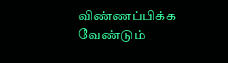விண்ணப்பிக்க வேண்டும்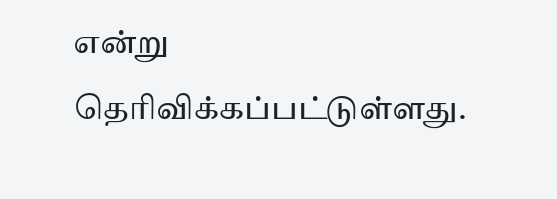என்று தெரிவிக்கப்பட்டுள்ளது.